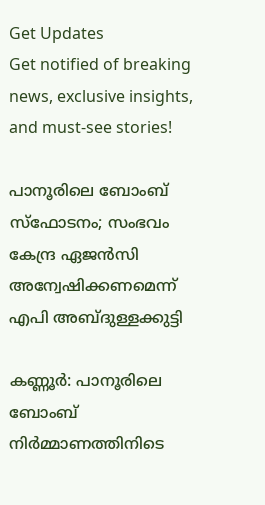Get Updates
Get notified of breaking news, exclusive insights, and must-see stories!

പാനൂരിലെ ബോംബ് സ്ഫോടനം; സംഭവം കേന്ദ്ര ഏജൻസി അന്വേഷിക്കണമെന്ന് എപി അബ്ദുള്ളക്കുട്ടി

കണ്ണൂര്‍: പാനൂരിലെ ബോംബ് നിര്‍മ്മാണത്തിനിടെ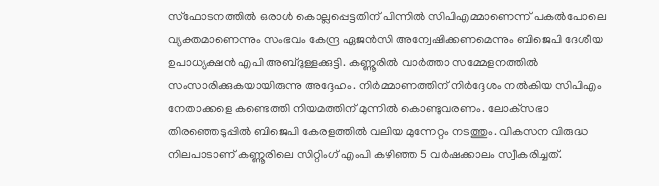സ്ഫോടനത്തില്‍ ഒരാള്‍ കൊല്ലപ്പെട്ടതിന് പിന്നില്‍ സിപിഎമ്മാണെന്ന് പകല്‍പോലെ വ്യക്തമാണെന്നും സംഭവം കേന്ദ്ര ഏജന്‍സി അന്വേഷിക്കണമെന്നും ബിജെപി ദേശീയ ഉപാധ്യക്ഷന്‍ എപി അബ്ദുള്ളക്കുട്ടി. കണ്ണൂരില്‍ വാര്‍ത്താ സമ്മേളനത്തില്‍ സംസാരിക്കുകയായിരുന്നു അദ്ദേഹം. നിര്‍മ്മാണത്തിന് നിര്‍ദ്ദേശം നല്‍കിയ സിപിഎം നേതാക്കളെ കണ്ടെത്തി നിയമത്തിന് മുന്നില്‍ കൊണ്ടുവരണം. ലോക്‌സഭാ തിരഞ്ഞെടുപ്പില്‍ ബിജെപി കേരളത്തില്‍ വലിയ മുന്നേറ്റം നടത്തും. വികസന വിരുദ്ധ നിലപാടാണ് കണ്ണൂരിലെ സിറ്റിംഗ് എംപി കഴിഞ്ഞ 5 വര്‍ഷക്കാലം സ്വീകരിച്ചത്.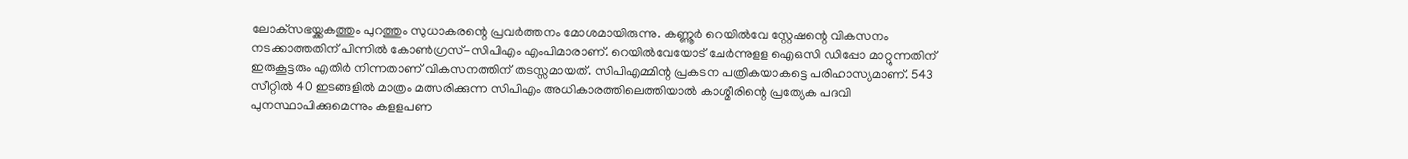ലോക്‌സഭയ്ക്കകത്തും പുറത്തും സുധാകരന്റെ പ്രവര്‍ത്തനം മോശമായിരുന്നു. കണ്ണൂര്‍ റെയില്‍വേ സ്റ്റേഷന്റെ വികസനം നടക്കാത്തതിന് പിന്നില്‍ കോണ്‍ഗ്രസ്-സിപിഎം എംപിമാരാണ്. റെയില്‍വേയോട് ചേര്‍ന്നുളള ഐഒസി ഡിപ്പോ മാറ്റുന്നതിന് ഇരുകൂട്ടരും എതിർ നിന്നതാണ് വികസനത്തിന് തടസ്സമായത്. സിപിഎമ്മിന്റ പ്രകടന പത്രികയാകട്ടെ പരിഹാസ്യമാണ്. 543 സീറ്റില്‍ 40 ഇടങ്ങളില്‍ മാത്രം മത്സരിക്കുന്ന സിപിഎം അധികാരത്തിലെത്തിയാല്‍ കാശ്മീരിന്റെ പ്രത്യേക പദവി പുനസ്ഥാപിക്കുമെന്നും കളളപണ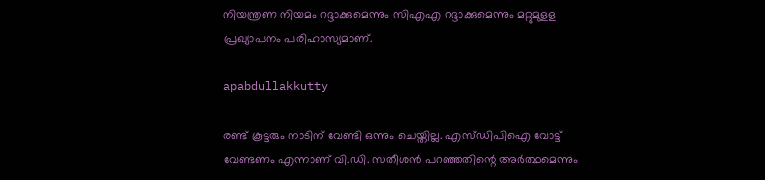നിയന്ത്രണ നിയമം റദ്ദാക്കുമെന്നും സിഎഎ റദ്ദാക്കുമെന്നും മറ്റുമുളള പ്രഖ്യാപനം പരിഹാസ്യമാണ്.

apabdullakkutty

രണ്ട് കൂട്ടരും നാടിന് വേണ്ടി ഒന്നും ചെയ്തില്ല. എസ്ഡിപിഐ വോട്ട് വേണ്ടണം എന്നാണ് വി.ഡി. സതീശന്‍ പറഞ്ഞതിന്റെ അര്‍ത്ഥമെന്നും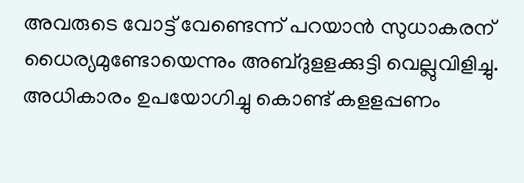അവരുടെ വോട്ട് വേണ്ടെന്ന് പറയാന്‍ സുധാകരന് ധൈര്യമുണ്ടോയെന്നും അബ്ദുളളക്കുട്ടി വെല്ലുവിളിച്ചു. അധികാരം ഉപയോഗിച്ചു കൊണ്ട് കളളപ്പണം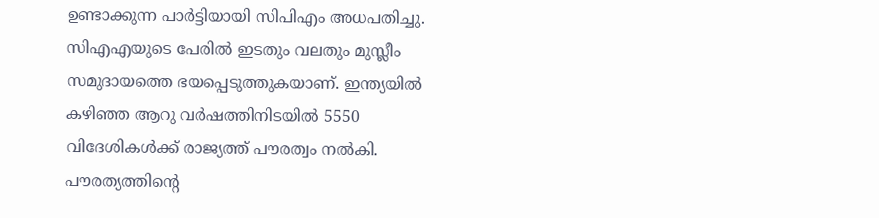ഉണ്ടാക്കുന്ന പാര്‍ട്ടിയായി സിപിഎം അധപതിച്ചു. സിഎഎയുടെ പേരില്‍ ഇടതും വലതും മുസ്ലീം സമുദായത്തെ ഭയപ്പെടുത്തുകയാണ്. ഇന്ത്യയില്‍ കഴിഞ്ഞ ആറു വര്‍ഷത്തിനിടയില്‍ 5550 വിദേശികള്‍ക്ക് രാജ്യത്ത് പൗരത്വം നല്‍കി. പൗരത്യത്തിന്റെ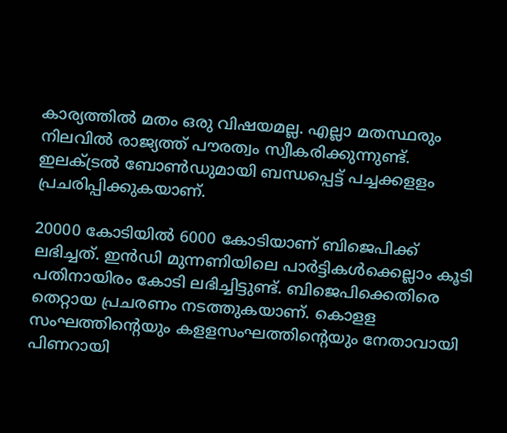കാര്യത്തില്‍ മതം ഒരു വിഷയമല്ല. എല്ലാ മതസ്ഥരും നിലവില്‍ രാജ്യത്ത് പൗരത്വം സ്വീകരിക്കുന്നുണ്ട്. ഇലക്ട്രല്‍ ബോണ്‍ഡുമായി ബന്ധപ്പെട്ട് പച്ചക്കളളം പ്രചരിപ്പിക്കുകയാണ്.

20000 കോടിയില്‍ 6000 കോടിയാണ് ബിജെപിക്ക് ലഭിച്ചത്. ഇന്‍ഡി മുന്നണിയിലെ പാര്‍ട്ടികള്‍ക്കെല്ലാം കൂടി പതിനായിരം കോടി ലഭിച്ചിട്ടുണ്ട്. ബിജെപിക്കെതിരെ തെറ്റായ പ്രചരണം നടത്തുകയാണ്. കൊളള സംഘത്തിന്റെയും കളളസംഘത്തിന്റെയും നേതാവായി പിണറായി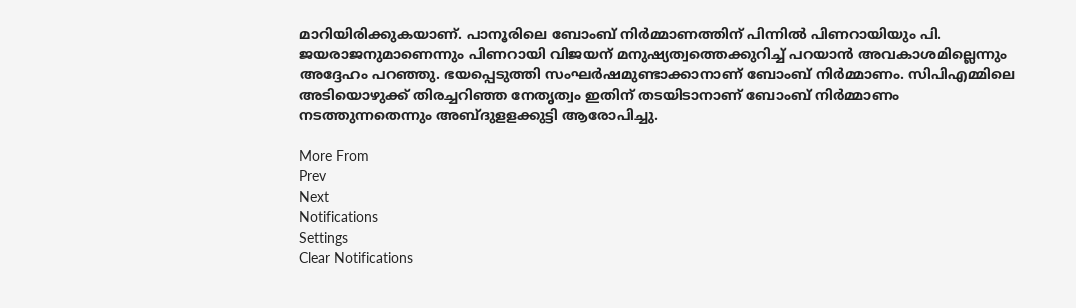മാറിയിരിക്കുകയാണ്. പാനൂരിലെ ബോംബ് നിര്‍മ്മാണത്തിന് പിന്നില്‍ പിണറായിയും പി. ജയരാജനുമാണെന്നും പിണറായി വിജയന് മനുഷ്യത്വത്തെക്കുറിച്ച് പറയാന്‍ അവകാശമില്ലെന്നും അദ്ദേഹം പറഞ്ഞു. ഭയപ്പെടുത്തി സംഘര്‍ഷമുണ്ടാക്കാനാണ് ബോംബ് നിര്‍മ്മാണം. സിപിഎമ്മിലെ അടിയൊഴുക്ക് തിരച്ചറിഞ്ഞ നേതൃത്വം ഇതിന് തടയിടാനാണ് ബോംബ് നിര്‍മ്മാണം നടത്തുന്നതെന്നും അബ്ദുളളക്കുട്ടി ആരോപിച്ചു.

More From
Prev
Next
Notifications
Settings
Clear Notifications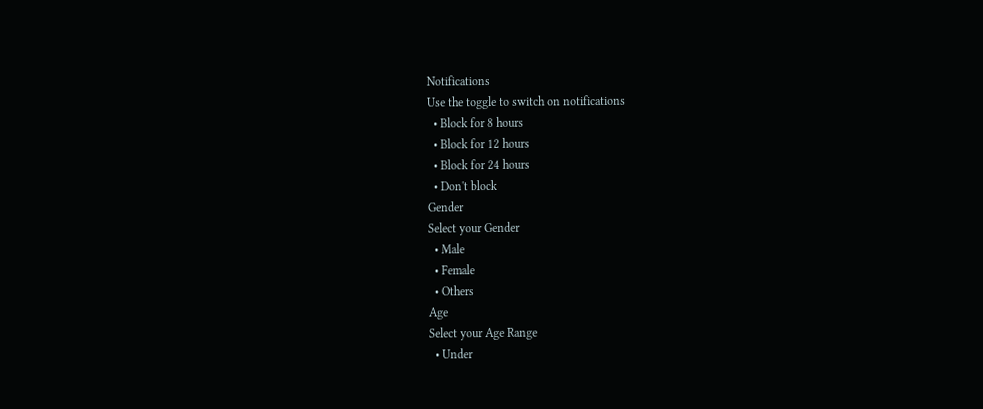Notifications
Use the toggle to switch on notifications
  • Block for 8 hours
  • Block for 12 hours
  • Block for 24 hours
  • Don't block
Gender
Select your Gender
  • Male
  • Female
  • Others
Age
Select your Age Range
  • Under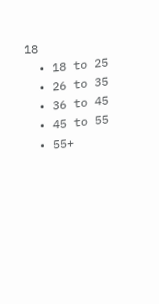18
  • 18 to 25
  • 26 to 35
  • 36 to 45
  • 45 to 55
  • 55+